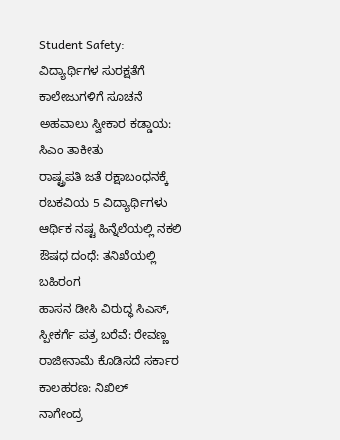Student Safety: ವಿದ್ಯಾರ್ಥಿಗಳ ಸುರಕ್ಷತೆಗೆ ಕಾಲೇಜುಗಳಿಗೆ ಸೂಚನೆ
ಅಹವಾಲು ಸ್ವೀಕಾರ ಕಡ್ಡಾಯ: ಸಿಎಂ ತಾಕೀತು
ರಾಷ್ಟ್ರಪತಿ ಜತೆ ರಕ್ಷಾಬಂಧನಕ್ಕೆ ರಬಕವಿಯ 5 ವಿದ್ಯಾರ್ಥಿಗಳು
ಆರ್ಥಿಕ ನಷ್ಟ ಹಿನ್ನೆಲೆಯಲ್ಲಿ ನಕಲಿ ಔಷಧ ದಂಧೆ: ತನಿಖೆಯಲ್ಲಿ ಬಹಿರಂಗ
ಹಾಸನ ಡೀಸಿ ವಿರುದ್ಧ ಸಿಎಸ್, ಸ್ಪೀಕರ್ಗೆ ಪತ್ರ ಬರೆವೆ: ರೇವಣ್ಣ
ರಾಜೀನಾಮೆ ಕೊಡಿಸದೆ ಸರ್ಕಾರ ಕಾಲಹರಣ: ನಿಖಿಲ್
ನಾಗೇಂದ್ರ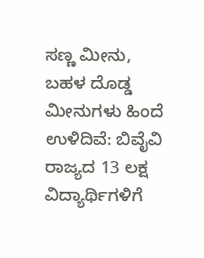ಸಣ್ಣ ಮೀನು, ಬಹಳ ದೊಡ್ಡ ಮೀನುಗಳು ಹಿಂದೆ ಉಳಿದಿವೆ: ಬಿವೈವಿ
ರಾಜ್ಯದ 13 ಲಕ್ಷ ವಿದ್ಯಾರ್ಥಿಗಳಿಗೆ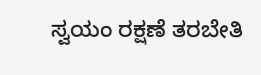ಸ್ವಯಂ ರಕ್ಷಣೆ ತರಬೇತಿ